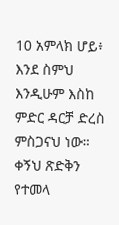10 አምላክ ሆይ፥ እንደ ስምህ እንዲሁም እስከ ምድር ዳርቻ ድረስ ምስጋናህ ነው። ቀኝህ ጽድቅን የተመላ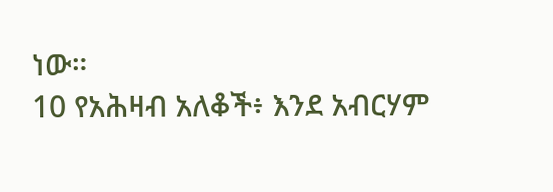ነው።
10 የአሕዛብ አለቆች፥ እንደ አብርሃም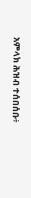አምላክ ሕዝብ ተሰበሰቡ፥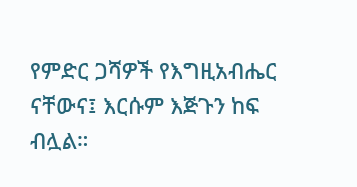የምድር ጋሻዎች የእግዚአብሔር ናቸውና፤ እርሱም እጅጉን ከፍ ብሏል።